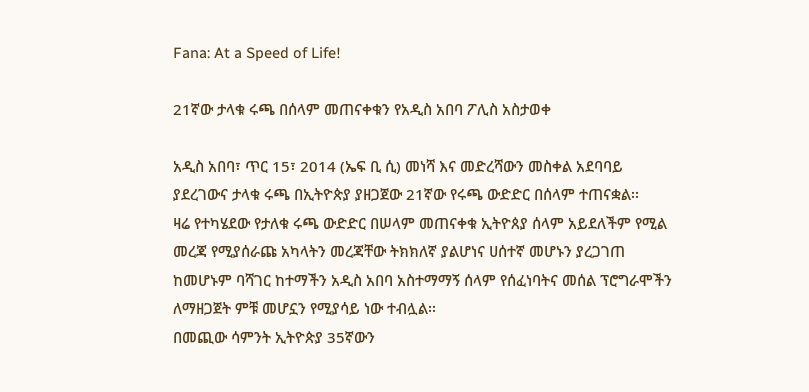Fana: At a Speed of Life!

21ኛው ታላቁ ሩጫ በሰላም መጠናቀቁን የአዲስ አበባ ፖሊስ አስታወቀ

አዲስ አበባ፣ ጥር 15፣ 2014 (ኤፍ ቢ ሲ) መነሻ እና መድረሻውን መስቀል አደባባይ ያደረገውና ታላቁ ሩጫ በኢትዮጵያ ያዘጋጀው 21ኛው የሩጫ ውድድር በሰላም ተጠናቋል፡፡
ዛሬ የተካሄደው የታለቁ ሩጫ ውድድር በሠላም መጠናቀቁ ኢትዮጰያ ሰላም አይደለችም የሚል መረጃ የሚያሰራጩ አካላትን መረጃቸው ትክክለኛ ያልሆነና ሀሰተኛ መሆኑን ያረጋገጠ ከመሆኑም ባሻገር ከተማችን አዲስ አበባ አስተማማኝ ሰላም የሰፈነባትና መሰል ፕሮግራሞችን ለማዘጋጀት ምቹ መሆኗን የሚያሳይ ነው ተብሏል፡፡
በመጪው ሳምንት ኢትዮጵያ 35ኛውን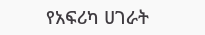የአፍሪካ ሀገራት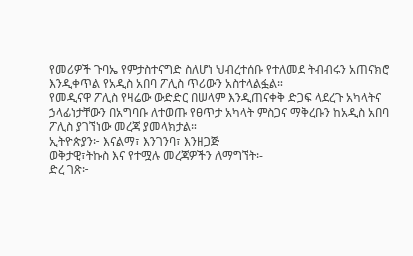የመሪዎች ጉባኤ የምታስተናግድ ስለሆነ ህብረተሰቡ የተለመደ ትብብሩን አጠናክሮ እንዲቀጥል የአዲስ አበባ ፖሊስ ጥሪውን አስተላልፏል።
የመዲናዋ ፖሊስ የዛሬው ውድድር በሠላም እንዲጠናቀቅ ድጋፍ ላደረጉ አካላትና ኃላፊነታቸውን በአግባቡ ለተወጡ የፀጥታ አካላት ምስጋና ማቅረቡን ከአዲስ አበባ ፖሊስ ያገኘነው መረጃ ያመላክታል።
ኢትዮጵያን፦ እናልማ፣ እንገንባ፣ እንዘጋጅ
ወቅታዊ፣ትኩስ እና የተሟሉ መረጃዎችን ለማግኘት፡-
ድረ ገጽ፦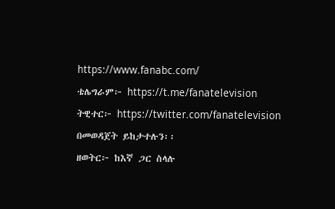https://www.fanabc.com/
ቴሌግራም፦ https://t.me/fanatelevision
ትዊተር፦ https://twitter.com/fanatelevision በመወዳጀት ይከታተሉን፡፡
ዘወትር፦ ከእኛ ጋር ስላሉ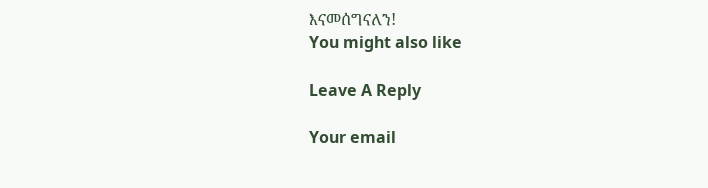እናመሰግናለን!
You might also like

Leave A Reply

Your email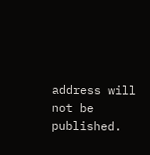address will not be published.